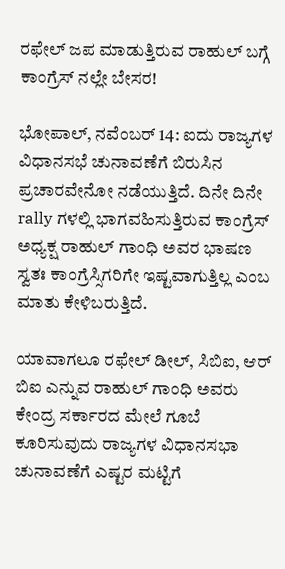ರಫೇಲ್ ಜಪ ಮಾಡುತ್ತಿರುವ ರಾಹುಲ್ ಬಗ್ಗೆ ಕಾಂಗ್ರೆಸ್ ನಲ್ಲೇ ಬೇಸರ!

ಭೋಪಾಲ್, ನವೆಂಬರ್ 14: ಐದು ರಾಜ್ಯಗಳ ವಿಧಾನಸಭೆ ಚುನಾವಣೆಗೆ ಬಿರುಸಿನ ಪ್ರಚಾರವೇನೋ ನಡೆಯುತ್ತಿದೆ. ದಿನೇ ದಿನೇ rally ಗಳಲ್ಲಿ ಭಾಗವಹಿಸುತ್ತಿರುವ ಕಾಂಗ್ರೆಸ್ ಅಧ್ಯಕ್ಷ ರಾಹುಲ್ ಗಾಂಧಿ ಅವರ ಭಾಷಣ ಸ್ವತಃ ಕಾಂಗ್ರೆಸ್ಸಿಗರಿಗೇ ಇಷ್ಟವಾಗುತ್ತಿಲ್ಲ ಎಂಬ ಮಾತು ಕೇಳಿಬರುತ್ತಿದೆ.

ಯಾವಾಗಲೂ ರಫೇಲ್ ಡೀಲ್, ಸಿಬಿಐ, ಆರ್ ಬಿಐ ಎನ್ನುವ ರಾಹುಲ್ ಗಾಂಧಿ ಅವರು ಕೇಂದ್ರ ಸರ್ಕಾರದ ಮೇಲೆ ಗೂಬೆ ಕೂರಿಸುವುದು ರಾಜ್ಯಗಳ ವಿಧಾನಸಭಾ ಚುನಾವಣೆಗೆ ಎಷ್ಟರ ಮಟ್ಟಿಗೆ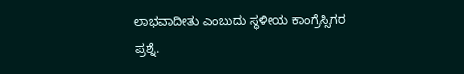ಲಾಭವಾದೀತು ಎಂಬುದು ಸ್ಥಳೀಯ ಕಾಂಗ್ರೆಸ್ಸಿಗರ ಪ್ರಶ್ನೆ.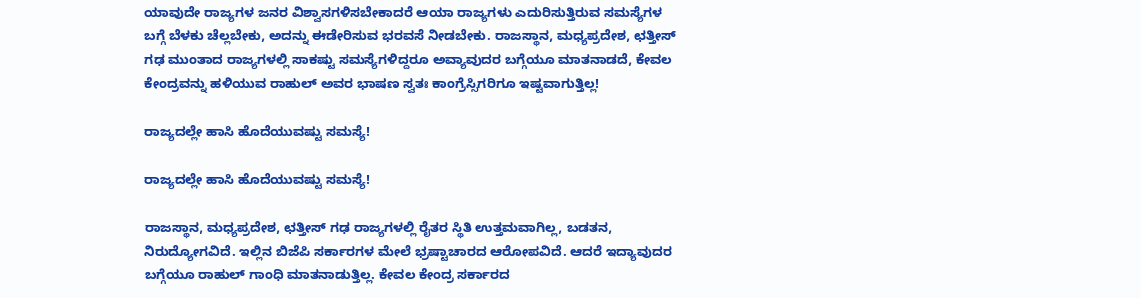ಯಾವುದೇ ರಾಜ್ಯಗಳ ಜನರ ವಿಶ್ವಾಸಗಳಿಸಬೇಕಾದರೆ ಆಯಾ ರಾಜ್ಯಗಳು ಎದುರಿಸುತ್ತಿರುವ ಸಮಸ್ಯೆಗಳ ಬಗ್ಗೆ ಬೆಳಕು ಚೆಲ್ಲಬೇಕು, ಅದನ್ನು ಈಡೇರಿಸುವ ಭರವಸೆ ನೀಡಬೇಕು. ರಾಜಸ್ಥಾನ, ಮಧ್ಯಪ್ರದೇಶ, ಛತ್ತೀಸ್ ಗಢ ಮುಂತಾದ ರಾಜ್ಯಗಳಲ್ಲಿ ಸಾಕಷ್ಟು ಸಮಸ್ಯೆಗಳಿದ್ದರೂ ಅವ್ಯಾವುದರ ಬಗ್ಗೆಯೂ ಮಾತನಾಡದೆ, ಕೇವಲ ಕೇಂದ್ರವನ್ನು ಹಳಿಯುವ ರಾಹುಲ್ ಅವರ ಭಾಷಣ ಸ್ವತಃ ಕಾಂಗ್ರೆಸ್ಸಿಗರಿಗೂ ಇಷ್ಟವಾಗುತ್ತಿಲ್ಲ!

ರಾಜ್ಯದಲ್ಲೇ ಹಾಸಿ ಹೊದೆಯುವಷ್ಟು ಸಮಸ್ಯೆ!

ರಾಜ್ಯದಲ್ಲೇ ಹಾಸಿ ಹೊದೆಯುವಷ್ಟು ಸಮಸ್ಯೆ!

ರಾಜಸ್ಥಾನ, ಮಧ್ಯಪ್ರದೇಶ, ಛತ್ತೀಸ್ ಗಢ ರಾಜ್ಯಗಳಲ್ಲಿ ರೈತರ ಸ್ಥಿತಿ ಉತ್ತಮವಾಗಿಲ್ಲ, ಬಡತನ, ನಿರುದ್ಯೋಗವಿದೆ. ಇಲ್ಲಿನ ಬಿಜೆಪಿ ಸರ್ಕಾರಗಳ ಮೇಲೆ ಭ್ರಷ್ಟಾಚಾರದ ಆರೋಪವಿದೆ. ಆದರೆ ಇದ್ಯಾವುದರ ಬಗ್ಗೆಯೂ ರಾಹುಲ್ ಗಾಂಧಿ ಮಾತನಾಡುತ್ತಿಲ್ಲ. ಕೇವಲ ಕೇಂದ್ರ ಸರ್ಕಾರದ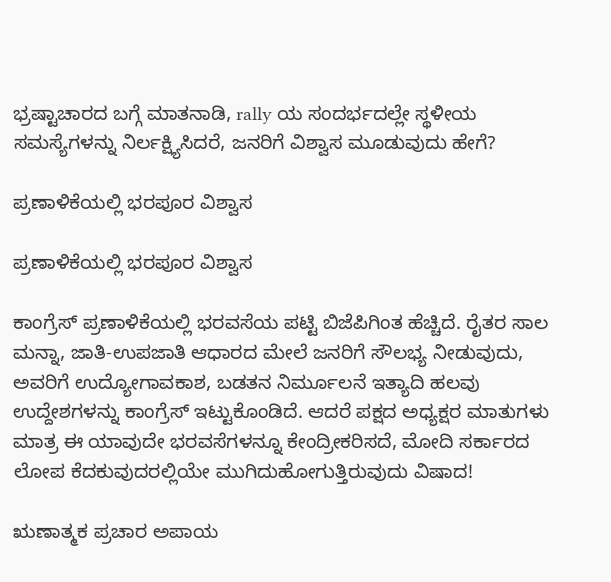ಭ್ರಷ್ಟಾಚಾರದ ಬಗ್ಗೆ ಮಾತನಾಡಿ, rally ಯ ಸಂದರ್ಭದಲ್ಲೇ ಸ್ಥಳೀಯ ಸಮಸ್ಯೆಗಳನ್ನು ನಿರ್ಲಕ್ಷ್ಯಿಸಿದರೆ, ಜನರಿಗೆ ವಿಶ್ವಾಸ ಮೂಡುವುದು ಹೇಗೆ?

ಪ್ರಣಾಳಿಕೆಯಲ್ಲಿ ಭರಪೂರ ವಿಶ್ವಾಸ

ಪ್ರಣಾಳಿಕೆಯಲ್ಲಿ ಭರಪೂರ ವಿಶ್ವಾಸ

ಕಾಂಗ್ರೆಸ್ ಪ್ರಣಾಳಿಕೆಯಲ್ಲಿ ಭರವಸೆಯ ಪಟ್ಟಿ ಬಿಜೆಪಿಗಿಂತ ಹೆಚ್ಚಿದೆ. ರೈತರ ಸಾಲ ಮನ್ನಾ, ಜಾತಿ-ಉಪಜಾತಿ ಆಧಾರದ ಮೇಲೆ ಜನರಿಗೆ ಸೌಲಭ್ಯ ನೀಡುವುದು, ಅವರಿಗೆ ಉದ್ಯೋಗಾವಕಾಶ, ಬಡತನ ನಿರ್ಮೂಲನೆ ಇತ್ಯಾದಿ ಹಲವು ಉದ್ದೇಶಗಳನ್ನು ಕಾಂಗ್ರೆಸ್ ಇಟ್ಟುಕೊಂಡಿದೆ. ಆದರೆ ಪಕ್ಷದ ಅಧ್ಯಕ್ಷರ ಮಾತುಗಳು ಮಾತ್ರ ಈ ಯಾವುದೇ ಭರವಸೆಗಳನ್ನೂ ಕೇಂದ್ರೀಕರಿಸದೆ, ಮೋದಿ ಸರ್ಕಾರದ ಲೋಪ ಕೆದಕುವುದರಲ್ಲಿಯೇ ಮುಗಿದುಹೋಗುತ್ತಿರುವುದು ವಿಷಾದ!

ಋಣಾತ್ಮಕ ಪ್ರಚಾರ ಅಪಾಯ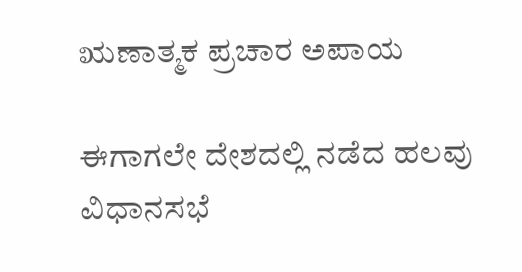ಋಣಾತ್ಮಕ ಪ್ರಚಾರ ಅಪಾಯ

ಈಗಾಗಲೇ ದೇಶದಲ್ಲಿ ನಡೆದ ಹಲವು ವಿಧಾನಸಭೆ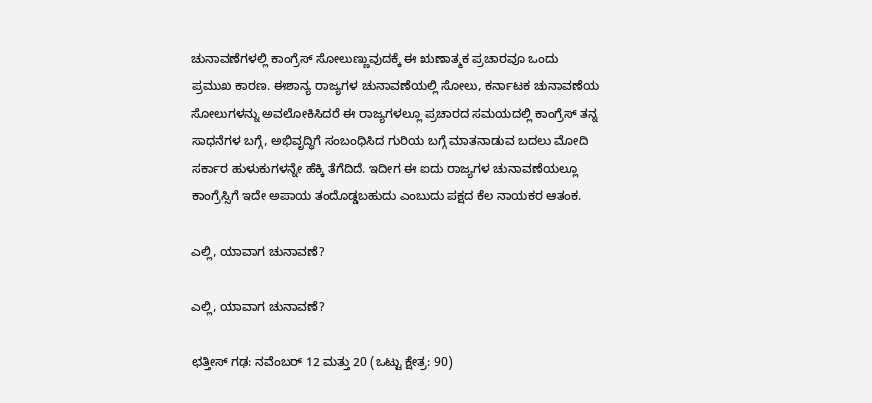ಚುನಾವಣೆಗಳಲ್ಲಿ ಕಾಂಗ್ರೆಸ್ ಸೋಲುಣ್ಣುವುದಕ್ಕೆ ಈ ಋಣಾತ್ಮಕ ಪ್ರಚಾರವೂ ಒಂದು ಪ್ರಮುಖ ಕಾರಣ. ಈಶಾನ್ಯ ರಾಜ್ಯಗಳ ಚುನಾವಣೆಯಲ್ಲಿ ಸೋಲು, ಕರ್ನಾಟಕ ಚುನಾವಣೆಯ ಸೋಲುಗಳನ್ನು ಅವಲೋಕಿಸಿದರೆ ಈ ರಾಜ್ಯಗಳಲ್ಲೂ ಪ್ರಚಾರದ ಸಮಯದಲ್ಲಿ ಕಾಂಗ್ರೆಸ್ ತನ್ನ ಸಾಧನೆಗಳ ಬಗ್ಗೆ, ಅಭಿವೃದ್ಧಿಗೆ ಸಂಬಂಧಿಸಿದ ಗುರಿಯ ಬಗ್ಗೆ ಮಾತನಾಡುವ ಬದಲು ಮೋದಿ ಸರ್ಕಾರ ಹುಳುಕುಗಳನ್ನೇ ಹೆಕ್ಕಿ ತೆಗೆದಿದೆ. ಇದೀಗ ಈ ಐದು ರಾಜ್ಯಗಳ ಚುನಾವಣೆಯಲ್ಲೂ ಕಾಂಗ್ರೆಸ್ಸಿಗೆ ಇದೇ ಅಪಾಯ ತಂದೊಡ್ಡಬಹುದು ಎಂಬುದು ಪಕ್ಷದ ಕೆಲ ನಾಯಕರ ಆತಂಕ.

ಎಲ್ಲಿ, ಯಾವಾಗ ಚುನಾವಣೆ?

ಎಲ್ಲಿ, ಯಾವಾಗ ಚುನಾವಣೆ?

ಛತ್ತೀಸ್ ಗಢ: ನವೆಂಬರ್ 12 ಮತ್ತು 20 (ಒಟ್ಟು ಕ್ಷೇತ್ರ: 90)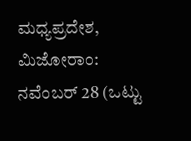ಮಧ್ಯಪ್ರದೇಶ, ಮಿಜೋರಾಂ: ನವೆಂಬರ್ 28 (ಒಟ್ಟು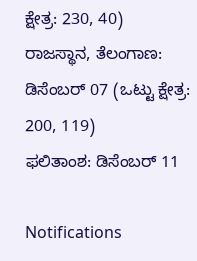ಕ್ಷೇತ್ರ: 230, 40)
ರಾಜಸ್ಥಾನ, ತೆಲಂಗಾಣ: ಡಿಸೆಂಬರ್ 07 (ಒಟ್ಟು ಕ್ಷೇತ್ರ: 200, 119)
ಫಲಿತಾಂಶ: ಡಿಸೆಂಬರ್ 11

Notifications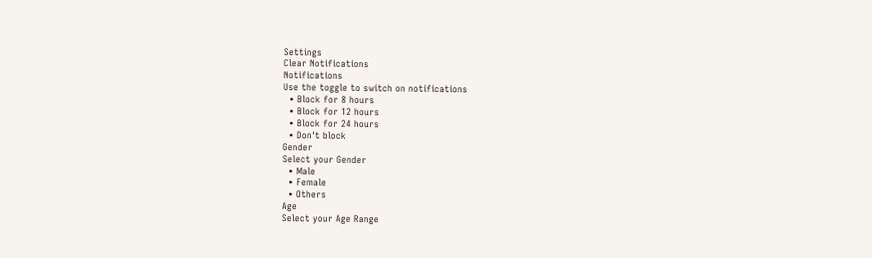Settings
Clear Notifications
Notifications
Use the toggle to switch on notifications
  • Block for 8 hours
  • Block for 12 hours
  • Block for 24 hours
  • Don't block
Gender
Select your Gender
  • Male
  • Female
  • Others
Age
Select your Age Range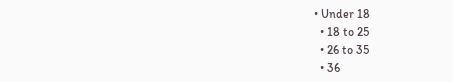• Under 18
  • 18 to 25
  • 26 to 35
  • 36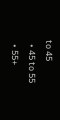to 45
  • 45 to 55
  • 55+